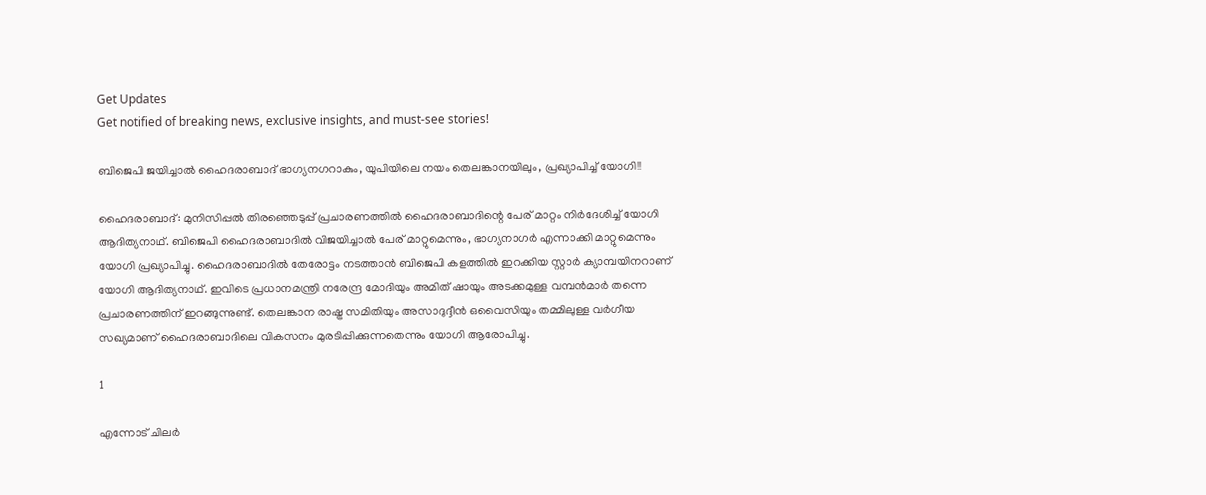Get Updates
Get notified of breaking news, exclusive insights, and must-see stories!

ബിജെപി ജയിച്ചാല്‍ ഹൈദരാബാദ് ഭാഗ്യനഗറാകും, യുപിയിലെ നയം തെലങ്കാനയിലും, പ്രഖ്യാപിച്ച് യോഗി!!

ഹൈദരാബാദ്: മുനിസിപ്പല്‍ തിരഞ്ഞെടുപ്പ് പ്രചാരണത്തില്‍ ഹൈദരാബാദിന്റെ പേര് മാറ്റം നിര്‍ദേശിച്ച് യോഗി ആദിത്യനാഥ്. ബിജെപി ഹൈദരാബാദില്‍ വിജയിച്ചാല്‍ പേര് മാറ്റുമെന്നും, ഭാഗ്യനാഗര്‍ എന്നാക്കി മാറ്റുമെന്നും യോഗി പ്രഖ്യാപിച്ചു. ഹൈദരാബാദില്‍ തേരോട്ടം നടത്താന്‍ ബിജെപി കളത്തില്‍ ഇറക്കിയ സ്റ്റാര്‍ ക്യാമ്പയിനറാണ് യോഗി ആദിത്യനാഥ്. ഇവിടെ പ്രധാനമന്ത്രി നരേന്ദ്ര മോദിയും അമിത് ഷായും അടക്കമുള്ള വമ്പന്‍മാര്‍ തന്നെ പ്രചാരണത്തിന് ഇറങ്ങുന്നുണ്ട്. തെലങ്കാന രാഷ്ട്ര സമിതിയും അസാദുദ്ദീന്‍ ഒവൈസിയും തമ്മിലുള്ള വര്‍ഗീയ സഖ്യമാണ് ഹൈദരാബാദിലെ വികസനം മുരടിപ്പിക്കുന്നതെന്നും യോഗി ആരോപിച്ചു.

1

എന്നോട് ചിലര്‍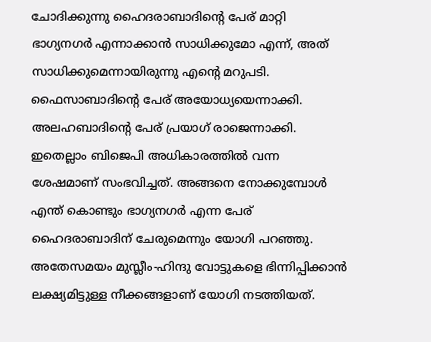ചോദിക്കുന്നു ഹൈദരാബാദിന്റെ പേര് മാറ്റി ഭാഗ്യനഗര്‍ എന്നാക്കാന്‍ സാധിക്കുമോ എന്ന്, അത് സാധിക്കുമെന്നായിരുന്നു എന്റെ മറുപടി. ഫൈസാബാദിന്റെ പേര് അയോധ്യയെന്നാക്കി. അലഹബാദിന്റെ പേര് പ്രയാഗ് രാജെന്നാക്കി. ഇതെല്ലാം ബിജെപി അധികാരത്തില്‍ വന്ന ശേഷമാണ് സംഭവിച്ചത്. അങ്ങനെ നോക്കുമ്പോള്‍ എന്ത് കൊണ്ടും ഭാഗ്യനഗര്‍ എന്ന പേര് ഹൈദരാബാദിന് ചേരുമെന്നും യോഗി പറഞ്ഞു. അതേസമയം മുസ്ലീം-ഹിന്ദു വോട്ടുകളെ ഭിന്നിപ്പിക്കാന്‍ ലക്ഷ്യമിട്ടുള്ള നീക്കങ്ങളാണ് യോഗി നടത്തിയത്.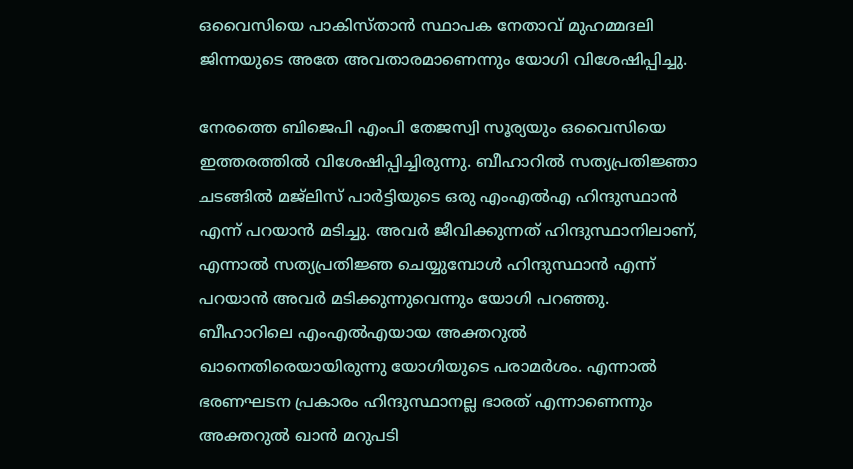ഒവൈസിയെ പാകിസ്താന്‍ സ്ഥാപക നേതാവ് മുഹമ്മദലി ജിന്നയുടെ അതേ അവതാരമാണെന്നും യോഗി വിശേഷിപ്പിച്ചു.

നേരത്തെ ബിജെപി എംപി തേജസ്വി സൂര്യയും ഒവൈസിയെ ഇത്തരത്തില്‍ വിശേഷിപ്പിച്ചിരുന്നു. ബീഹാറില്‍ സത്യപ്രതിജ്ഞാ ചടങ്ങില്‍ മജ്‌ലിസ് പാര്‍ട്ടിയുടെ ഒരു എംഎല്‍എ ഹിന്ദുസ്ഥാന്‍ എന്ന് പറയാന്‍ മടിച്ചു. അവര്‍ ജീവിക്കുന്നത് ഹിന്ദുസ്ഥാനിലാണ്, എന്നാല്‍ സത്യപ്രതിജ്ഞ ചെയ്യുമ്പോള്‍ ഹിന്ദുസ്ഥാന്‍ എന്ന് പറയാന്‍ അവര്‍ മടിക്കുന്നുവെന്നും യോഗി പറഞ്ഞു. ബീഹാറിലെ എംഎല്‍എയായ അക്തറുല്‍ ഖാനെതിരെയായിരുന്നു യോഗിയുടെ പരാമര്‍ശം. എന്നാല്‍ ഭരണഘടന പ്രകാരം ഹിന്ദുസ്ഥാനല്ല ഭാരത് എന്നാണെന്നും അക്തറുല്‍ ഖാന്‍ മറുപടി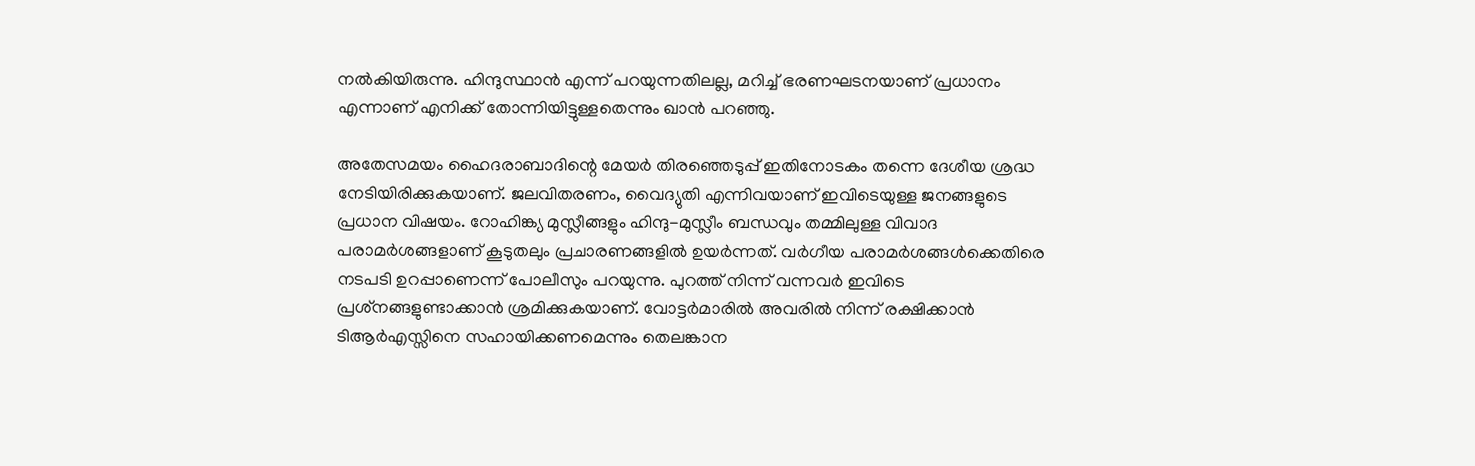നല്‍കിയിരുന്നു. ഹിന്ദുസ്ഥാന്‍ എന്ന് പറയുന്നതിലല്ല, മറിച്ച് ഭരണഘടനയാണ് പ്രധാനം എന്നാണ് എനിക്ക് തോന്നിയിട്ടുള്ളതെന്നും ഖാന്‍ പറഞ്ഞു.

അതേസമയം ഹൈദരാബാദിന്റെ മേയര്‍ തിരഞ്ഞെടുപ്പ് ഇതിനോടകം തന്നെ ദേശീയ ശ്രദ്ധ നേടിയിരിക്കുകയാണ്. ജലവിതരണം, വൈദ്യുതി എന്നിവയാണ് ഇവിടെയുള്ള ജനങ്ങളുടെ പ്രധാന വിഷയം. റോഹിങ്ക്യ മുസ്ലീങ്ങളും ഹിന്ദു-മുസ്ലീം ബന്ധവും തമ്മിലുള്ള വിവാദ പരാമര്‍ശങ്ങളാണ് കൂടുതലും പ്രചാരണങ്ങളില്‍ ഉയര്‍ന്നത്. വര്‍ഗീയ പരാമര്‍ശങ്ങള്‍ക്കെതിരെ നടപടി ഉറപ്പാണെന്ന് പോലീസും പറയുന്നു. പുറത്ത് നിന്ന് വന്നവര്‍ ഇവിടെ പ്രശ്‌നങ്ങളുണ്ടാക്കാന്‍ ശ്രമിക്കുകയാണ്. വോട്ടര്‍മാരില്‍ അവരില്‍ നിന്ന് രക്ഷിക്കാന്‍ ടിആര്‍എസ്സിനെ സഹായിക്കണമെന്നും തെലങ്കാന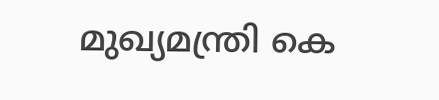മുഖ്യമന്ത്രി കെ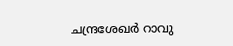ചന്ദ്രശേഖര്‍ റാവു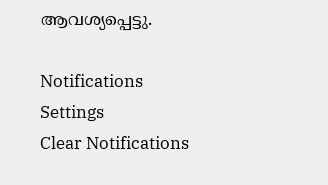ആവശ്യപ്പെട്ടു.

Notifications
Settings
Clear Notifications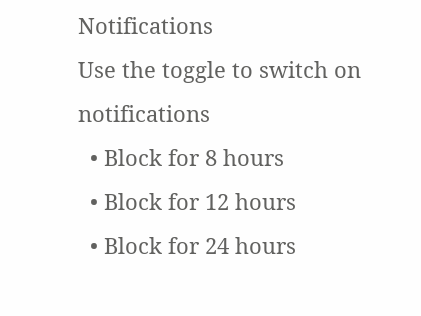Notifications
Use the toggle to switch on notifications
  • Block for 8 hours
  • Block for 12 hours
  • Block for 24 hours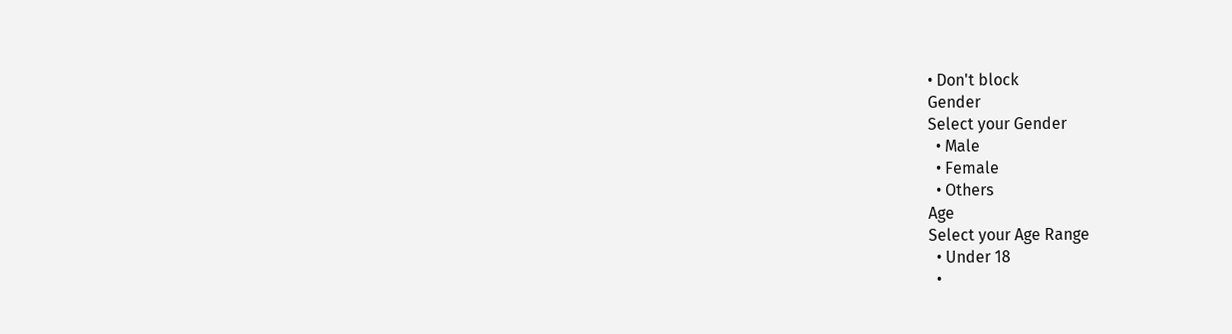• Don't block
Gender
Select your Gender
  • Male
  • Female
  • Others
Age
Select your Age Range
  • Under 18
  •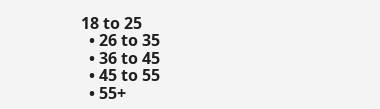18 to 25
  • 26 to 35
  • 36 to 45
  • 45 to 55
  • 55+